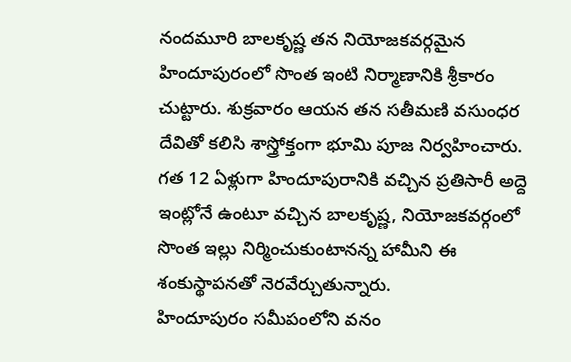నందమూరి బాలకృష్ణ తన నియోజకవర్గమైన హిందూపురంలో సొంత ఇంటి నిర్మాణానికి శ్రీకారం చుట్టారు. శుక్రవారం ఆయన తన సతీమణి వసుంధర దేవితో కలిసి శాస్త్రోక్తంగా భూమి పూజ నిర్వహించారు. గత 12 ఏళ్లుగా హిందూపురానికి వచ్చిన ప్రతిసారీ అద్దె ఇంట్లోనే ఉంటూ వచ్చిన బాలకృష్ణ, నియోజకవర్గంలో సొంత ఇల్లు నిర్మించుకుంటానన్న హామీని ఈ శంకుస్థాపనతో నెరవేర్చుతున్నారు.
హిందూపురం సమీపంలోని వనం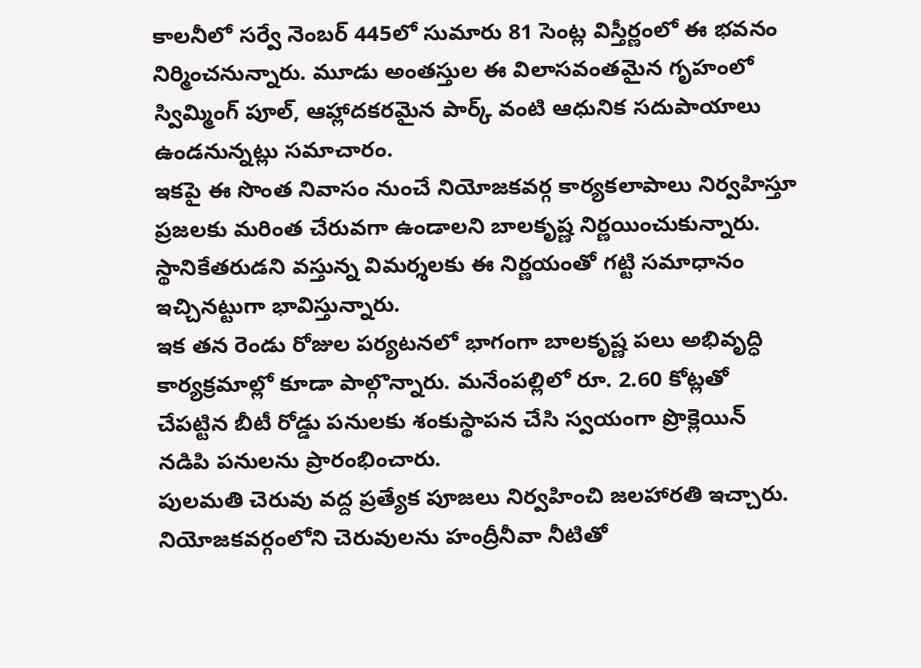కాలనీలో సర్వే నెంబర్ 445లో సుమారు 81 సెంట్ల విస్తీర్ణంలో ఈ భవనం నిర్మించనున్నారు. మూడు అంతస్తుల ఈ విలాసవంతమైన గృహంలో స్విమ్మింగ్ పూల్, ఆహ్లాదకరమైన పార్క్ వంటి ఆధునిక సదుపాయాలు ఉండనున్నట్లు సమాచారం.
ఇకపై ఈ సొంత నివాసం నుంచే నియోజకవర్గ కార్యకలాపాలు నిర్వహిస్తూ ప్రజలకు మరింత చేరువగా ఉండాలని బాలకృష్ణ నిర్ణయించుకున్నారు. స్థానికేతరుడని వస్తున్న విమర్శలకు ఈ నిర్ణయంతో గట్టి సమాధానం ఇచ్చినట్టుగా భావిస్తున్నారు.
ఇక తన రెండు రోజుల పర్యటనలో భాగంగా బాలకృష్ణ పలు అభివృద్ధి కార్యక్రమాల్లో కూడా పాల్గొన్నారు. మనేంపల్లిలో రూ. 2.60 కోట్లతో చేపట్టిన బీటీ రోడ్డు పనులకు శంకుస్థాపన చేసి స్వయంగా ప్రొక్లెయిన్ నడిపి పనులను ప్రారంభించారు.
పులమతి చెరువు వద్ద ప్రత్యేక పూజలు నిర్వహించి జలహారతి ఇచ్చారు. నియోజకవర్గంలోని చెరువులను హంద్రీనీవా నీటితో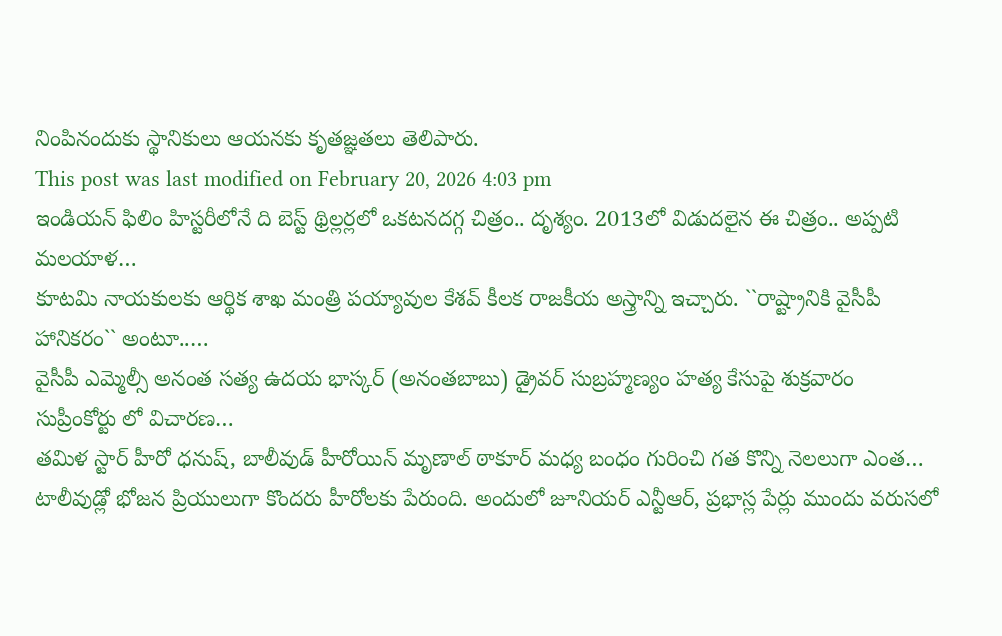నింపినందుకు స్థానికులు ఆయనకు కృతజ్ఞతలు తెలిపారు.
This post was last modified on February 20, 2026 4:03 pm
ఇండియన్ ఫిలిం హిస్టరీలోనే ది బెస్ట్ థ్రిల్లర్లలో ఒకటనదగ్గ చిత్రం.. దృశ్యం. 2013లో విడుదలైన ఈ చిత్రం.. అప్పటి మలయాళ…
కూటమి నాయకులకు ఆర్థిక శాఖ మంత్రి పయ్యావుల కేశవ్ కీలక రాజకీయ అస్త్రాన్ని ఇచ్చారు. ``రాష్ట్రానికి వైసీపీ హానికరం`` అంటూ..…
వైసీపీ ఎమ్మెల్సీ అనంత సత్య ఉదయ భాస్కర్ (అనంతబాబు) డ్రైవర్ సుబ్రహ్మణ్యం హత్య కేసుపై శుక్రవారం సుప్రీంకోర్టు లో విచారణ…
తమిళ స్టార్ హీరో ధనుష్, బాలీవుడ్ హీరోయిన్ మృణాల్ ఠాకూర్ మధ్య బంధం గురించి గత కొన్ని నెలలుగా ఎంత…
టాలీవుడ్లో భోజన ప్రియులుగా కొందరు హీరోలకు పేరుంది. అందులో జూనియర్ ఎన్టీఆర్, ప్రభాస్ల పేర్లు ముందు వరుసలో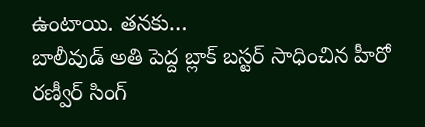ఉంటాయి. తనకు…
బాలీవుడ్ అతి పెద్ద బ్లాక్ బస్టర్ సాధించిన హీరో రణ్వీర్ సింగ్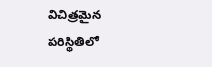విచిత్రమైన పరిస్థితిలో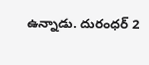ఉన్నాడు. దురంధర్ 2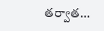తర్వాత…